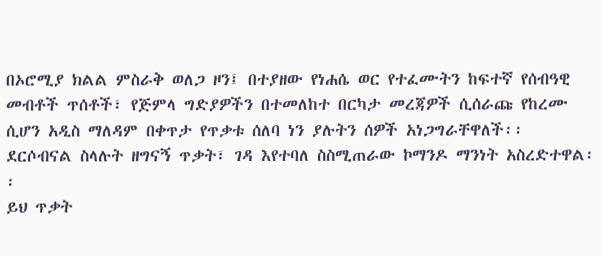በኦሮሚያ ክልል ምስራቅ ወለጋ ዞን፤ በተያዘው የነሐሴ ወር የተፈሙትን ከፍተኛ የሰብዓዊ መብቶች ጥሰቶች፣ የጅምላ ግድያዎችን በተመለከተ በርካታ መረጃዎች ሲሰራጩ የከረሙ ሲሆን አዲስ ማለዳም በቀጥታ የጥቃቱ ሰለባ ነን ያሉትን ሰዎች አነጋግራቸዋለች፡፡
ደርሶብናል ስላሉት ዘግናኝ ጥቃት፣ ገዳ እየተባለ ስስሚጠራው ኮማንዶ ማንነት አስረድተዋል፡፡
ይህ ጥቃት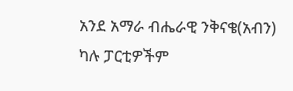አንደ አማራ ብሔራዊ ንቅናቄ(አብን) ካሉ ፓርቲዎችም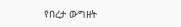የበረታ ውግዘት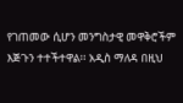የገጠመው ሲሆን መንግስታዊ መዋቅሮችም እጅጉን ተተችተዋል፡፡ አዲስ ማለዳ በዚህ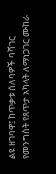ልዩ ዘገባዋ፤ ከጥቃቱ ሰለባዎች ባሻገር የመንግስት የጸጥታ አካላት ለማነጋገር ሙከራ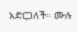አድርጋለች። ሙሉ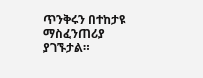ጥንቅሩን በተከታዩ ማስፈንጠሪያ ያገኙታል።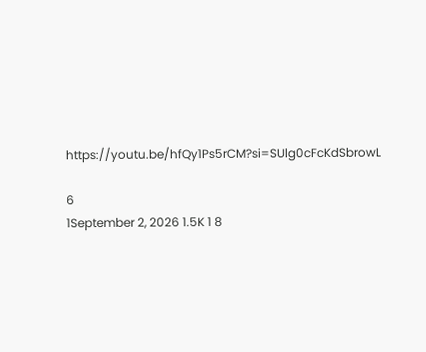https://youtu.be/hfQy1Ps5rCM?si=SUlg0cFcKdSbrowL

6
1September 2, 2026 1.5K 1 8